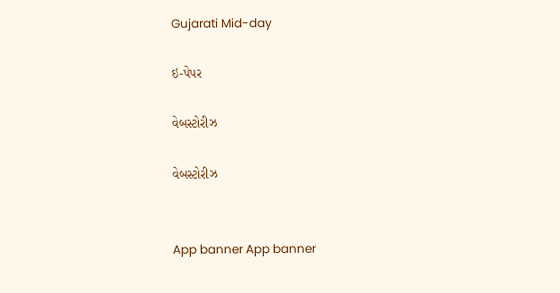Gujarati Mid-day

ઇ-પેપર

વેબસ્ટોરીઝ

વેબસ્ટોરીઝ


App banner App banner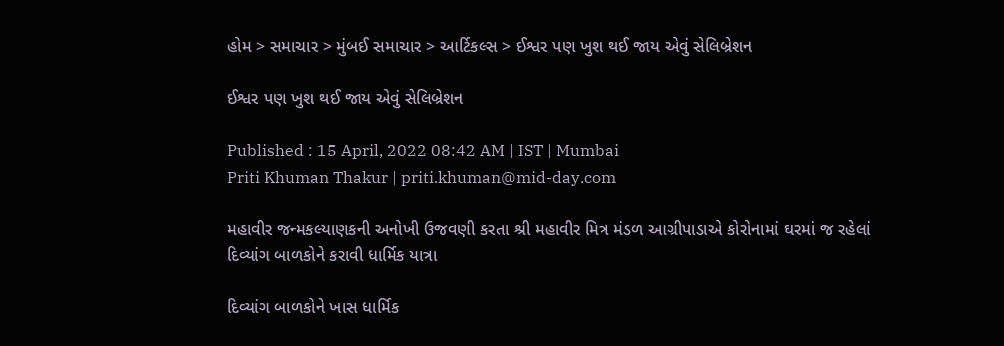હોમ > સમાચાર > મુંબઈ સમાચાર > આર્ટિકલ્સ > ઈશ્વર પણ ખુશ થઈ જાય એવું સેલિબ્રેશન

ઈશ્વર પણ ખુશ થઈ જાય એવું સેલિબ્રેશન

Published : 15 April, 2022 08:42 AM | IST | Mumbai
Priti Khuman Thakur | priti.khuman@mid-day.com

મહાવીર જન્મકલ્યાણકની અનોખી ઉજવણી કરતા શ્રી મહાવીર મિત્ર મંડળ આગ્રીપાડાએ કોરોનામાં ઘરમાં જ રહેલાં દિવ્યાંગ બાળકોને કરાવી ધાર્મિક યાત્રા

દિવ્યાંગ બાળકોને ખાસ ધાર્મિક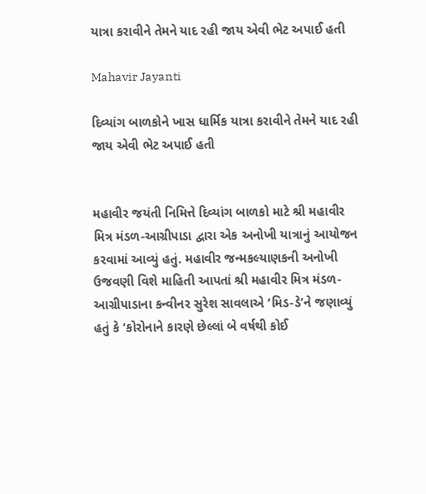યાત્રા કરાવીને તેમને યાદ રહી જાય એવી ભેટ અપાઈ હતી

Mahavir Jayanti

દિવ્યાંગ બાળકોને ખાસ ધાર્મિક યાત્રા કરાવીને તેમને યાદ રહી જાય એવી ભેટ અપાઈ હતી


મહાવીર જયંતી નિમિત્તે દિવ્યાંગ બાળકો માટે શ્રી મહાવીર મિત્ર મંડળ-આગ્રીપાડા દ્વારા એક અનોખી યાત્રાનું આયોજન કરવામાં આવ્યું હતું. મહાવીર જન્મકલ્યાણકની અનોખી ઉજવણી વિશે માહિતી આપતાં શ્રી મહાવીર મિત્ર મંડળ-આગ્રીપાડાના કન્વીનર સુરેશ સાવલાએ ‘મિડ-ડે’ને જણાવ્યું હતું કે ‘કોરોનાને કારણે છેલ્લાં બે વર્ષથી કોઈ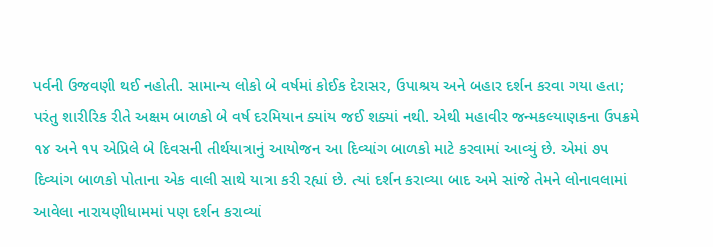પર્વની ઉજવણી થઈ નહોતી. સામાન્ય લોકો બે વર્ષમાં કોઈક દેરાસર, ઉપાશ્રય અને બહાર દર્શન કરવા ગયા હતા; પરંતુ શારીરિક રીતે અક્ષમ બાળકો બે વર્ષ દરમિયાન ક્યાંય જઈ શક્યાં નથી. એથી મહાવીર જન્મકલ્યાણકના ઉપક્રમે ૧૪ અને ૧૫ એપ્રિલે બે દિવસની તીર્થયાત્રાનું આયોજન આ દિવ્યાંગ બાળકો માટે કરવામાં આવ્યું છે. એમાં ૭૫ દિવ્યાંગ બાળકો પોતાના એક વાલી સાથે યાત્રા કરી રહ્યાં છે. ત્યાં દર્શન કરાવ્યા બાદ અમે સાંજે તેમને લોનાવલામાં આવેલા નારાયણીધામમાં પણ દર્શન કરાવ્યાં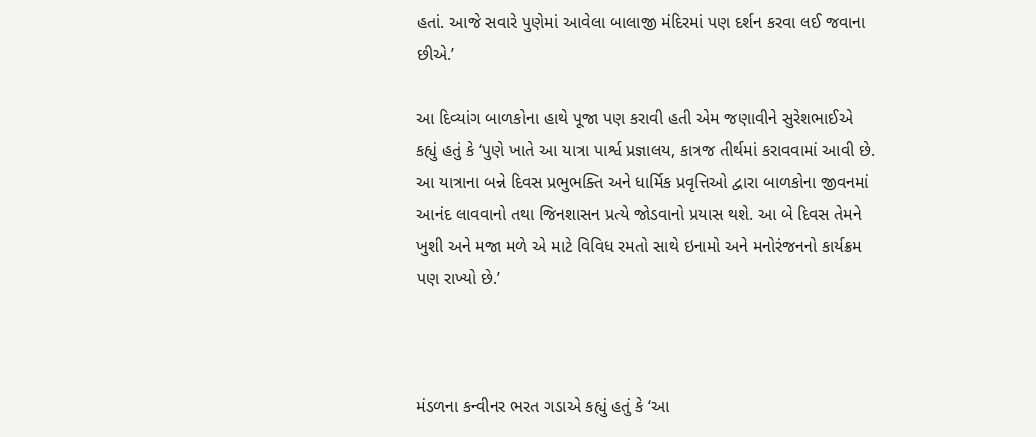હતાં. આજે સવારે પુણેમાં આવેલા બાલાજી મંદિરમાં પણ દર્શન કરવા લઈ જવાના છીએ.’

આ દિવ્યાંગ બાળકોના હાથે પૂજા પણ કરાવી હતી એમ જણાવીને સુરેશભાઈએ કહ્યું હતું કે ‘પુણે ખાતે આ યાત્રા પાર્શ્વ પ્રજ્ઞાલય, કાત્રજ તીર્થમાં કરાવવામાં આવી છે. આ યાત્રાના બન્ને દિવસ પ્રભુભક્તિ અને ધાર્મિક પ્રવૃત્તિઓ દ્વારા બાળકોના જીવનમાં આનંદ લાવવાનો તથા જિનશાસન પ્રત્યે જોડવાનો પ્રયાસ થશે. આ બે દિવસ તેમને ખુશી અને મજા મળે એ માટે વિવિધ રમતો સાથે ઇનામો અને મનોરંજનનો કાર્યક્રમ પણ રાખ્યો છે.’



મંડળના કન્વીનર ભરત ગડાએ કહ્યું હતું કે ‘આ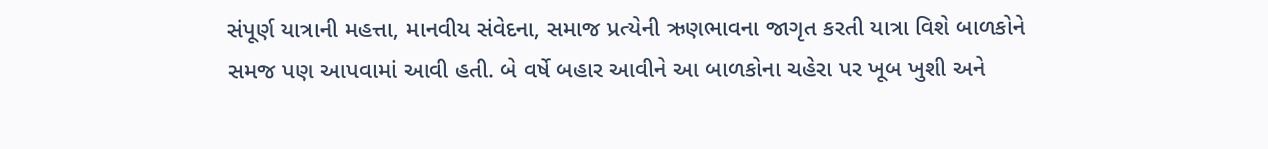સંપૂર્ણ યાત્રાની મહત્તા, માનવીય સંવેદના, સમાજ પ્રત્યેની ઋણભાવના જાગૃત કરતી યાત્રા વિશે બાળકોને સમજ પણ આપવામાં આવી હતી. બે વર્ષે બહાર આવીને આ બાળકોના ચહેરા પર ખૂબ ખુશી અને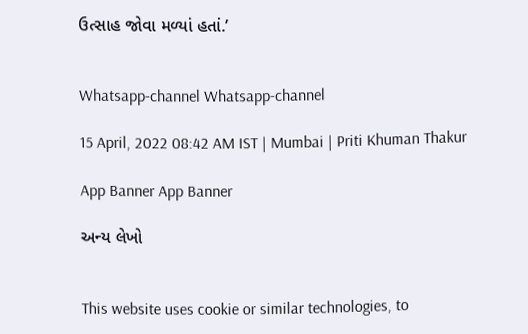ઉત્સાહ જોવા મળ્યાં હતાં.’


Whatsapp-channel Whatsapp-channel

15 April, 2022 08:42 AM IST | Mumbai | Priti Khuman Thakur

App Banner App Banner

અન્ય લેખો


This website uses cookie or similar technologies, to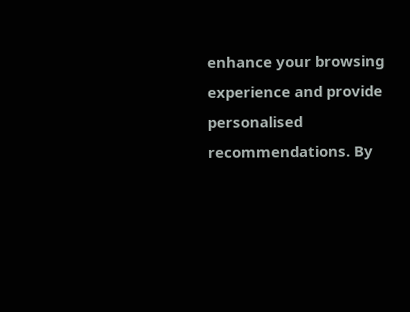enhance your browsing experience and provide personalised recommendations. By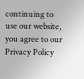continuing to use our website, you agree to our Privacy Policy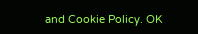and Cookie Policy. OK